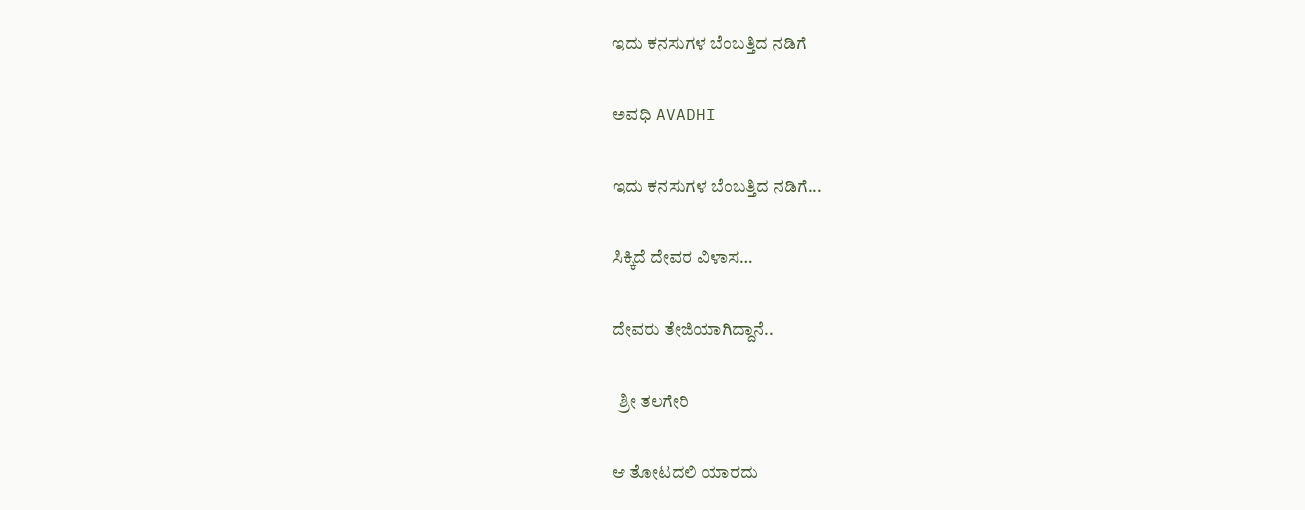ಇದು ಕನಸುಗಳ ಬೆಂಬತ್ತಿದ ನಡಿಗೆ‍

ಅವಧಿ AVADHI

ಇದು ಕನಸುಗಳ ಬೆಂಬತ್ತಿದ ನಡಿಗೆ...

ಸಿಕ್ಕಿದೆ ದೇವರ ವಿಳಾಸ…

ದೇವರು ತೇಜಿಯಾಗಿದ್ದಾನೆ..

  ಶ್ರೀ ತಲಗೇರಿ

ಆ ತೋಟದಲಿ ಯಾರದು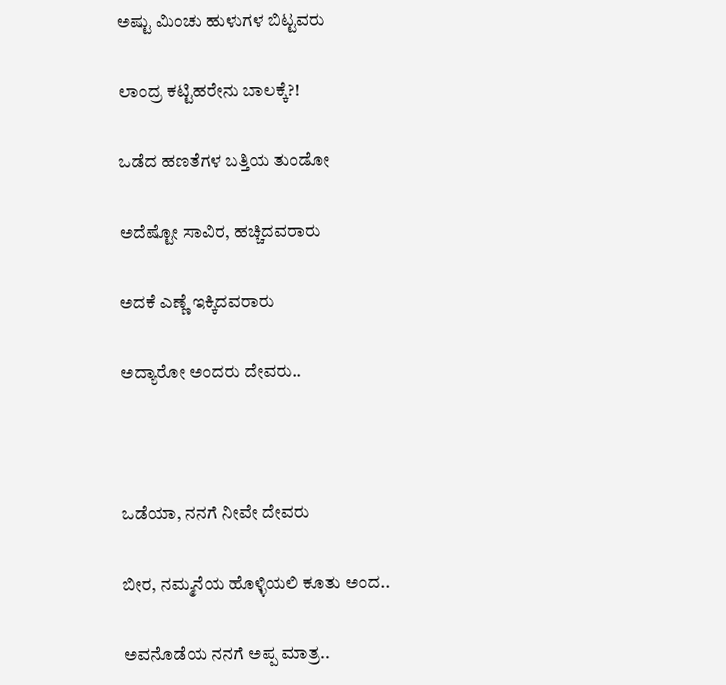ಅಷ್ಟು ಮಿಂಚು ಹುಳುಗಳ ಬಿಟ್ಟವರು

ಲಾಂದ್ರ ಕಟ್ಟಿಹರೇನು ಬಾಲಕ್ಕೆ?!

ಒಡೆದ ಹಣತೆಗಳ ಬತ್ತಿಯ ತುಂಡೋ

ಅದೆಷ್ಟೋ ಸಾವಿರ, ಹಚ್ಚಿದವರಾರು

ಅದಕೆ ಎಣ್ಣೆ ಇಕ್ಕಿದವರಾರು

ಅದ್ಯಾರೋ ಅಂದರು ದೇವರು..



ಒಡೆಯಾ, ನನಗೆ ನೀವೇ ದೇವರು

ಬೀರ, ನಮ್ಮನೆಯ ಹೊಳ್ಳಿಯಲಿ ಕೂತು ಅಂದ..

ಅವನೊಡೆಯ ನನಗೆ ಅಪ್ಪ ಮಾತ್ರ..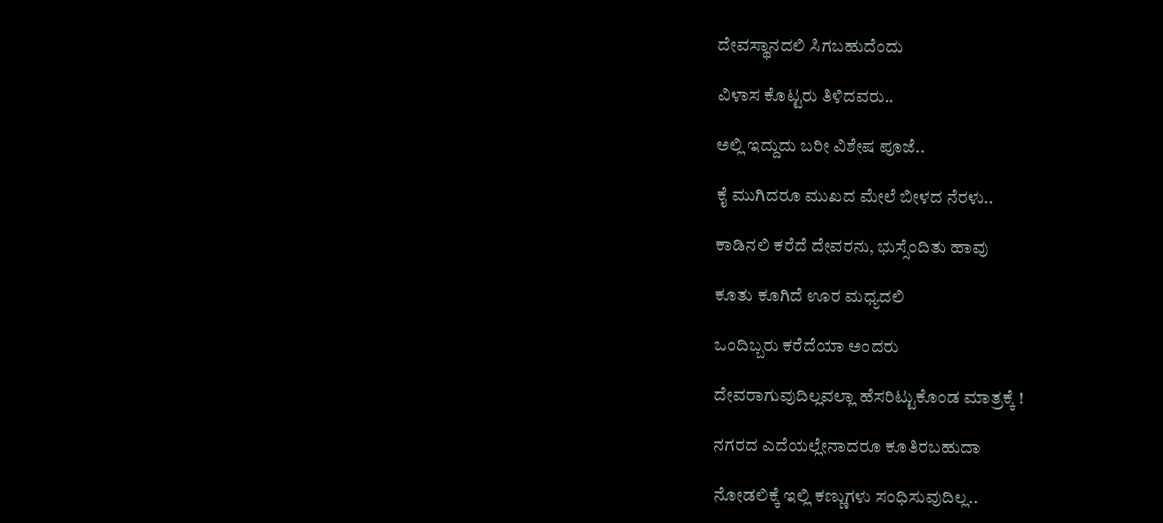ದೇವಸ್ಥಾನದಲಿ ಸಿಗಬಹುದೆಂದು

ವಿಳಾಸ ಕೊಟ್ಟರು ತಿಳಿದವರು..

ಅಲ್ಲಿ ಇದ್ದುದು ಬರೀ ವಿಶೇಷ ಪೂಜೆ..

ಕೈ ಮುಗಿದರೂ ಮುಖದ ಮೇಲೆ ಬೀಳದ ನೆರಳು..

ಕಾಡಿನಲಿ‌ ಕರೆದೆ ದೇವರನು, ಭುಸ್ಸೆಂದಿತು ಹಾವು

ಕೂತು ಕೂಗಿದೆ ಊರ ಮಧ್ಯದಲಿ‌

ಒಂದಿಬ್ಬರು ಕರೆದೆಯಾ ಅಂದರು

ದೇವರಾಗುವುದಿಲ್ಲವಲ್ಲಾ ಹೆಸರಿಟ್ಟುಕೊಂಡ ಮಾತ್ರಕ್ಕೆ !

ನಗರದ ಎದೆಯಲ್ಲೇನಾದರೂ ಕೂತಿರಬಹುದಾ

ನೋಡಲಿಕ್ಕೆ ಇಲ್ಲಿ‌ ಕಣ್ಣುಗಳು ಸಂಧಿಸುವುದಿಲ್ಲ..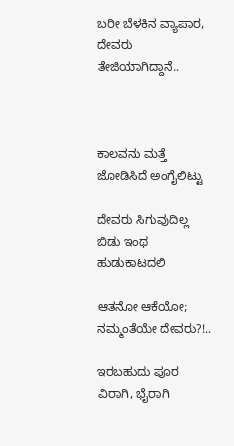ಬರೀ ಬೆಳಕಿನ ವ್ಯಾಪಾರ, ದೇವರು ತೇಜಿಯಾಗಿದ್ದಾನೆ..



ಕಾಲವನು ಮತ್ತೆ ಜೋಡಿಸಿದೆ ಅಂಗೈಲಿಟ್ಟು

ದೇವರು ಸಿಗುವುದಿಲ್ಲ ಬಿಡು ಇಂಥ ಹುಡುಕಾಟದಲಿ

ಆತನೋ ಆಕೆಯೋ; ನಮ್ಮಂತೆಯೇ ದೇವರು?!..

ಇರಬಹುದು ಪೂರ ವಿರಾಗಿ, ಭೈರಾಗಿ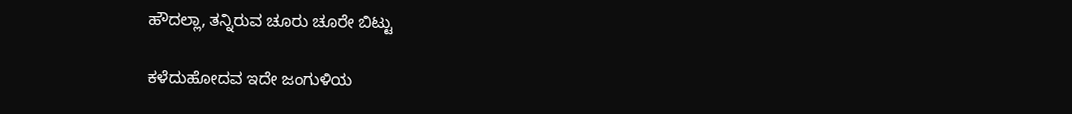ಹೌದಲ್ಲಾ, ತನ್ನಿರುವ ಚೂರು ಚೂರೇ ಬಿಟ್ಟು

ಕಳೆದುಹೋದವ ಇದೇ ಜಂಗುಳಿಯ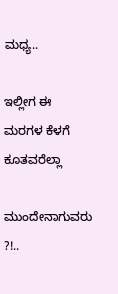ಮಧ್ಯ..

ಇಲ್ಲೀಗ ಈ ಮರಗಳ ಕೆಳಗೆ ಕೂತವರೆಲ್ಲಾ

ಮುಂದೇನಾಗುವರು ?!..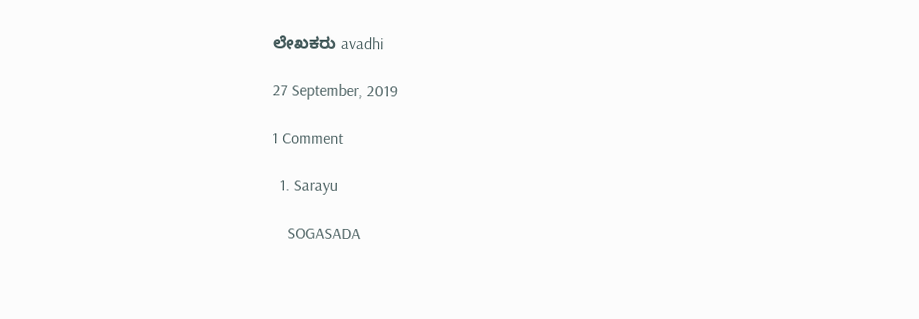ಲೇಖಕರು avadhi

27 September, 2019

1 Comment

  1. Sarayu

    SOGASADA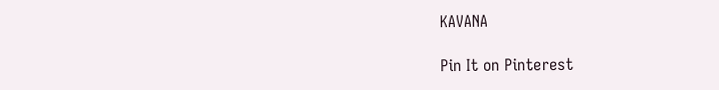KAVANA

Pin It on Pinterest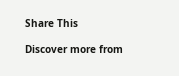Share This

Discover more from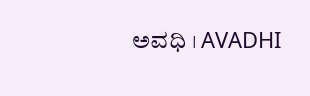ಅವಧಿ । AVADHI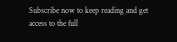Subscribe now to keep reading and get access to the full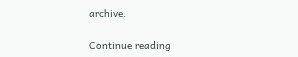archive.

Continue reading